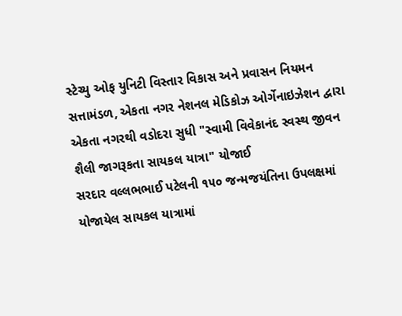સ્ટેચ્યુ ઓફ યુનિટી વિસ્તાર વિકાસ અને પ્રવાસન નિયમન સત્તામંડળ, એકતા નગર નેશનલ મેડિકોઝ ઓર્ગેનાઇઝેશન દ્વારા એકતા નગરથી વડોદરા સુધી "સ્વામી વિવેકાનંદ સ્વસ્થ જીવન શૈલી જાગરૂકતા સાયકલ યાત્રા" યોજાઈ
સરદાર વલ્લભભાઈ પટેલની ૧૫૦ જન્મજયંતિના ઉપલક્ષમાં યોજાયેલ સાયકલ યાત્રામાં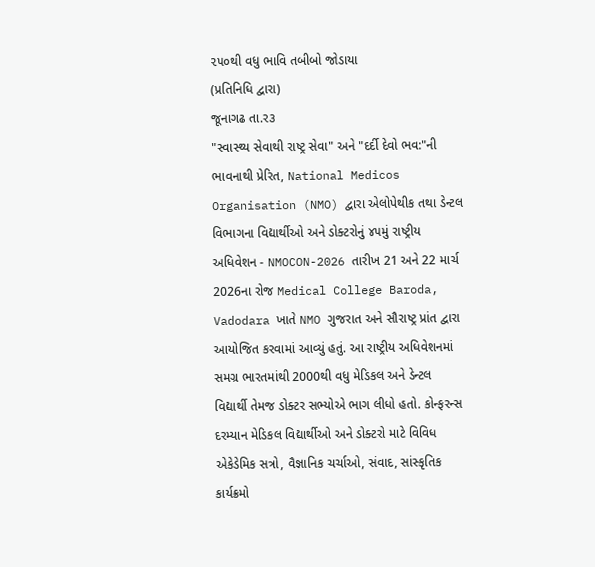૨૫૦થી વધુ ભાવિ તબીબો જોડાયા
(પ્રતિનિધિ દ્વારા)
જૂનાગઢ તા.ર૩
"સ્વાસ્થ્ય સેવાથી રાષ્ટ્ર સેવા" અને "દર્દી દેવો ભવ:"ની ભાવનાથી પ્રેરિત, National Medicos Organisation (NMO) દ્વારા એલોપેથીક તથા ડેન્ટલ વિભાગના વિદ્યાર્થીઓ અને ડોક્ટરોનું ૪૫મું રાષ્ટ્રીય અધિવેશન - NMOCON-2026 તારીખ 21 અને 22 માર્ચ 2026ના રોજ Medical College Baroda, Vadodara ખાતે NMO ગુજરાત અને સૌરાષ્ટ્ર પ્રાંત દ્વારા આયોજિત કરવામાં આવ્યું હતું. આ રાષ્ટ્રીય અધિવેશનમાં સમગ્ર ભારતમાંથી 2000થી વધુ મેડિકલ અને ડેન્ટલ વિદ્યાર્થી તેમજ ડોક્ટર સભ્યોએ ભાગ લીધો હતો. કોન્ફરન્સ દરમ્યાન મેડિકલ વિદ્યાર્થીઓ અને ડોક્ટરો માટે વિવિધ એકેડેમિક સત્રો, વૈજ્ઞાનિક ચર્ચાઓ, સંવાદ, સાંસ્કૃતિક કાર્યક્રમો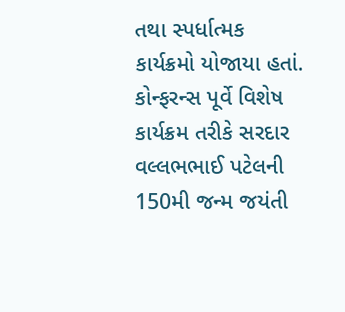તથા સ્પર્ધાત્મક કાર્યક્રમો યોજાયા હતાં. કોન્ફરન્સ પૂર્વે વિશેષ કાર્યક્રમ તરીકે સરદાર વલ્લભભાઈ પટેલની 150મી જન્મ જયંતી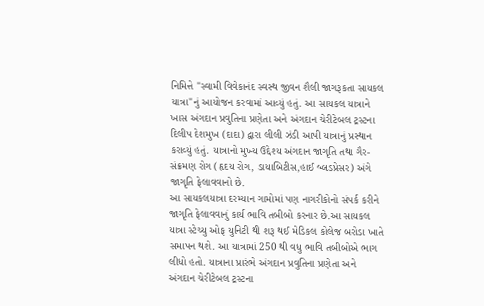નિમિત્તે "સ્વામી વિવેકાનંદ સ્વસ્થ જીવન શૈલી જાગરૂકતા સાયકલ યાત્રા"નું આયોજન કરવામાં આવ્યું હતું. આ સાયકલ યાત્રાને ખાસ અંગદાન પ્રવુતિના પ્રણેતા અને અંગદાન ચેરીટેબલ ટ્રસ્ટના દિલીપ દેશમુખ (દાદા) દ્વારા લીલી ઝંડી આપી યાત્રાનું પ્રસ્થાન કરાવ્યું હતું. યાત્રાનો મુખ્ય ઉદ્દેશ્ય અંગદાન જાગૃતિ તથા ગૈર-સંક્રમણ રોગ (હૃદય રોગ, ડાયાબિટીસ,હાઈ બ્લડપ્રેસર) અંગે જાગૃતિ ફેલાવવાનો છે.
આ સાયકલયાત્રા દરમ્યાન ગામોમાં પણ નાગરીકોનો સંપર્ક કરીને જાગૃતિ ફેલાવવાનું કાર્ય ભાવિ તબીબો કરનાર છે.આ સાયકલ યાત્રા સ્ટેચ્યુ ઓફ યુનિટી થી શરૂ થઈ મેડિકલ કોલેજ બરોડા ખાતે સમાપન થશે. આ યાત્રામાં 250 થી વધુ ભાવિ તબીબોએ ભાગ લીધો હતો. યાત્રાના પ્રારંભે અંગદાન પ્રવુતિના પ્રણેતા અને અંગદાન ચેરીટેબલ ટ્રસ્ટના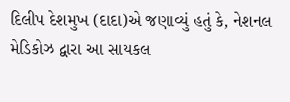દિલીપ દેશમુખ (દાદા)એ જણાવ્યું હતું કે, નેશનલ મેડિકોઝ દ્વારા આ સાયકલ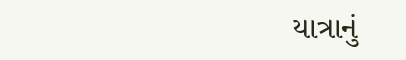યાત્રાનું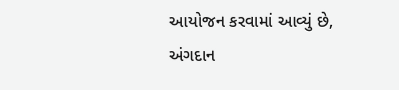આયોજન કરવામાં આવ્યું છે, અંગદાન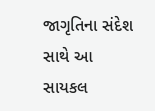જાગૃતિના સંદેશ સાથે આ સાયકલ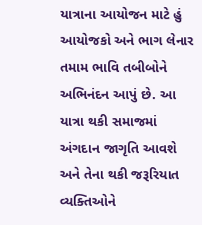યાત્રાના આયોજન માટે હું આયોજકો અને ભાગ લેનાર તમામ ભાવિ તબીબોને અભિનંદન આપું છે. આ યાત્રા થકી સમાજમાં અંગદાન જાગૃતિ આવશે અને તેના થકી જરૂરિયાત વ્યક્તિઓને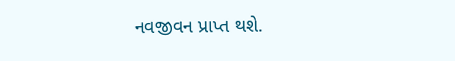નવજીવન પ્રાપ્ત થશે.